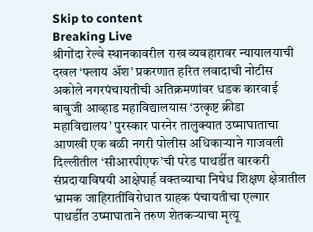Skip to content
Breaking Live
श्रीगोंदा रेल्वे स्थानकावरील राख व्यवहारावर न्यायालयाची दखल ‘फ्लाय अ‍ॅश’ प्रकरणात हरित लवादाची नोटीस अकोले नगरपंचायतीची अतिक्रमणांवर धडक कारवाई बाबुजी आव्हाड महाविद्यालयास ‘उत्कृष्ट क्रीडा महाविद्यालय’ पुरस्कार पारनेर तालुक्यात उष्माघाताचा आणखी एक बळी नगरी पोलीस अधिकार्‍याने गाजवली दिल्लीतील ‘सीआरपीएफ’ची परेड पाथर्डीत वारकरी संप्रदायाविषयी आक्षेपार्ह वक्तव्याचा निषेध शिक्षण क्षेत्रातील भ्रामक जाहिरातींविरोधात ग्राहक पंचायतीचा एल्गार पाथर्डीत उष्माघाताने तरुण शेतकर्‍याचा मृत्यू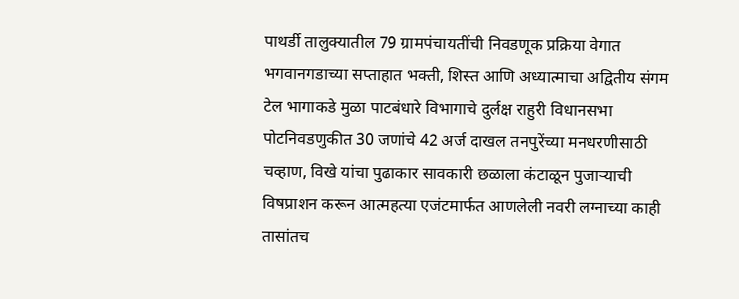पाथर्डी तालुक्यातील 79 ग्रामपंचायतींची निवडणूक प्रक्रिया वेगात भगवानगडाच्या सप्ताहात भक्ती, शिस्त आणि अध्यात्माचा अद्वितीय संगम टेल भागाकडे मुळा पाटबंधारे विभागाचे दुर्लक्ष राहुरी विधानसभा पोटनिवडणुकीत 30 जणांचे 42 अर्ज दाखल तनपुरेंच्या मनधरणीसाठी चव्हाण, विखे यांचा पुढाकार सावकारी छळाला कंटाळून पुजार्‍याची विषप्राशन करून आत्महत्या एजंटमार्फत आणलेली नवरी लग्नाच्या काही तासांतच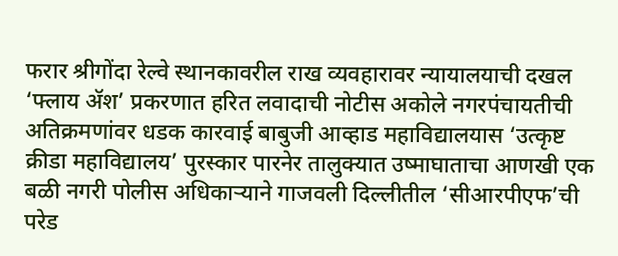फरार श्रीगोंदा रेल्वे स्थानकावरील राख व्यवहारावर न्यायालयाची दखल ‘फ्लाय अ‍ॅश’ प्रकरणात हरित लवादाची नोटीस अकोले नगरपंचायतीची अतिक्रमणांवर धडक कारवाई बाबुजी आव्हाड महाविद्यालयास ‘उत्कृष्ट क्रीडा महाविद्यालय’ पुरस्कार पारनेर तालुक्यात उष्माघाताचा आणखी एक बळी नगरी पोलीस अधिकार्‍याने गाजवली दिल्लीतील ‘सीआरपीएफ’ची परेड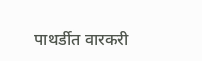पाथर्डीत वारकरी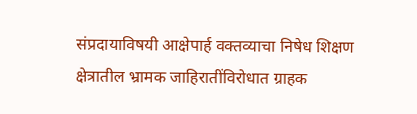संप्रदायाविषयी आक्षेपार्ह वक्तव्याचा निषेध शिक्षण क्षेत्रातील भ्रामक जाहिरातींविरोधात ग्राहक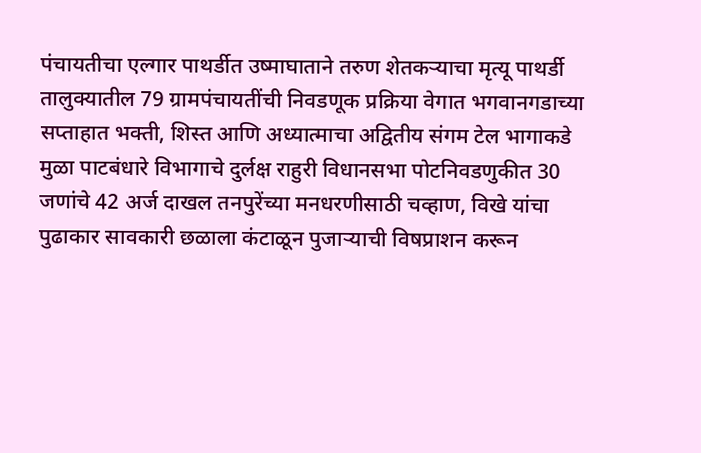पंचायतीचा एल्गार पाथर्डीत उष्माघाताने तरुण शेतकर्‍याचा मृत्यू पाथर्डी तालुक्यातील 79 ग्रामपंचायतींची निवडणूक प्रक्रिया वेगात भगवानगडाच्या सप्ताहात भक्ती, शिस्त आणि अध्यात्माचा अद्वितीय संगम टेल भागाकडे मुळा पाटबंधारे विभागाचे दुर्लक्ष राहुरी विधानसभा पोटनिवडणुकीत 30 जणांचे 42 अर्ज दाखल तनपुरेंच्या मनधरणीसाठी चव्हाण, विखे यांचा पुढाकार सावकारी छळाला कंटाळून पुजार्‍याची विषप्राशन करून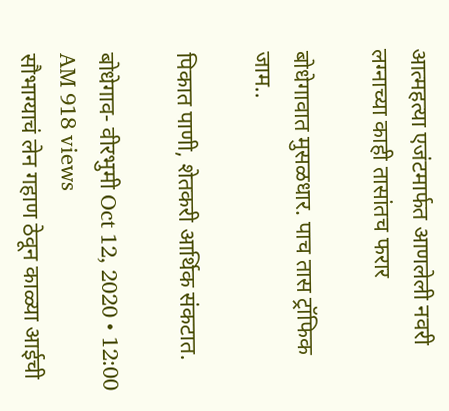आत्महत्या एजंटमार्फत आणलेली नवरी लग्नाच्या काही तासांतच फरार

बोधेगावात मुसळधार. पाच तास ट्रॉफिक जाम..

पिकात पाणी, शेतकरी आर्थिक संकटात.

बोधेगाव- वीरभुमी Oct 12, 2020 • 12:00 AM 918 views
सौभाग्याचं लेन गहाण ठेवून काळ्या आईची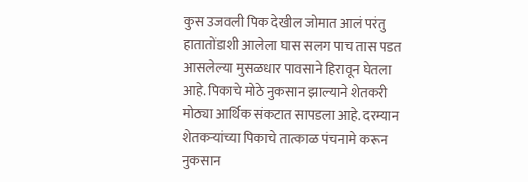कुस उजवली पिक देखील जोमात आलं परंतु हातातोंडाशी आलेला घास सलग पाच तास पडत आसलेल्या मुसळधार पावसाने हिरावून घेतला आहे. पिकाचे मोठे नुकसान झाल्याने शेतकरी मोठ्या आर्थिक संकटात सापडला आहे. दरम्यान शेतकऱ्यांच्या पिकाचे तात्काळ पंचनामे करून नुकसान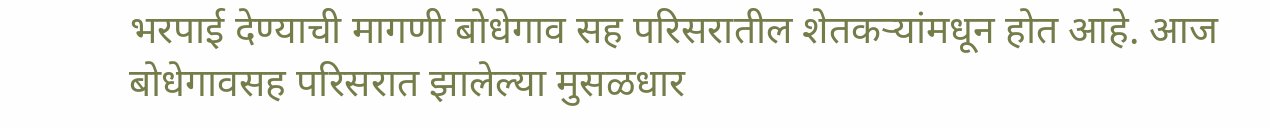भरपाई देण्याची मागणी बोधेगाव सह परिसरातील शेतकऱ्यांमधून होत आहे. आज बोधेगावसह परिसरात झालेल्या मुसळधार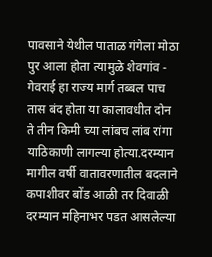पावसाने येथील पाताळ गंगेला मोठा पुर आला होता त्यामुळे शेवगांव - गेवराई हा राज्य मार्ग तब्बल पाच तास बंद होता या कालावधीत दोन ते तीन किमी च्या लांबच लांब रांगा याठिकाणी लागल्या होत्या.दरम्यान मागील वर्षी वातावरणातील बदलाने कपाशीवर बोंड आळी तर दिवाळी दरम्यान महिनाभर पडत आसलेल्या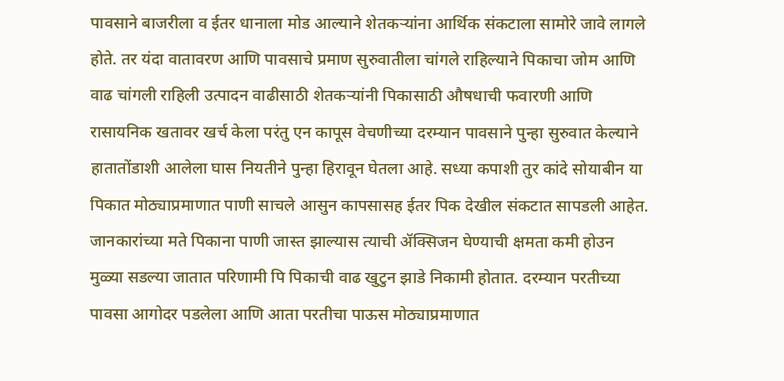पावसाने बाजरीला व ईतर धानाला मोड आल्याने शेतकऱ्यांना आर्थिक संकटाला सामोरे जावे लागले होते. तर यंदा वातावरण आणि पावसाचे प्रमाण सुरुवातीला चांगले राहिल्याने पिकाचा जोम आणि वाढ चांगली राहिली उत्पादन वाढीसाठी शेतकऱ्यांनी पिकासाठी औषधाची फवारणी आणि रासायनिक खतावर खर्च केला परंतु एन कापूस वेचणीच्या दरम्यान पावसाने पुन्हा सुरुवात केल्याने हातातोंडाशी आलेला घास नियतीने पुन्हा हिरावून घेतला आहे. सध्या कपाशी तुर कांदे सोयाबीन या पिकात मोठ्याप्रमाणात पाणी साचले आसुन कापसासह ईतर पिक देखील संकटात सापडली आहेत. जानकारांच्या मते पिकाना पाणी जास्त झाल्यास त्याची ॲक्सिजन घेण्याची क्षमता कमी होउन मुळ्या सडल्या जातात परिणामी पि पिकाची वाढ खुटुन झाडे निकामी होतात. दरम्यान परतीच्या पावसा आगोदर पडलेला आणि आता परतीचा पाऊस मोठ्याप्रमाणात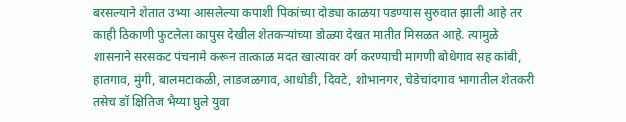बरसल्याने शेतात उभ्या आसलेल्या कपाशी पिकांच्या दोड्या काळया पडण्यास सुरुवात झाली आहे तर काही ठिकाणी फुटलेला कापुस देखील शेतकऱ्यांच्या डोळ्या देखत मातीत मिसळत आहे. त्यामुळे शासनाने सरसकट पंचनामे करून तात्काळ मदत खात्यावर वर्ग करण्याची मागणी बोधेगाव सह कांबी, हातगाव, मुंगी, बालमटाकळी, लाडजळगाव, आधोडी, दिवटे, शोभानगर, चेडेचांदगाव भागातील शेतकरी तसेच डॉ क्षितिज भैय्या घुले युवा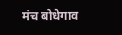मंच बोधेगाव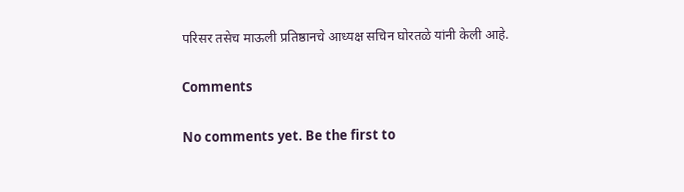परिसर तसेच माऊली प्रतिष्ठानचे आध्यक्ष सचिन घोरतळे यांनी केली आहे.

Comments

No comments yet. Be the first to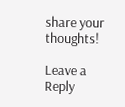share your thoughts!

Leave a Reply